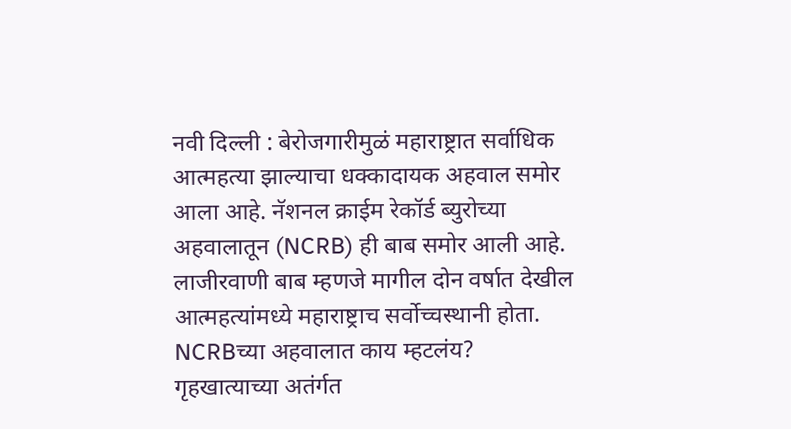नवी दिल्ली : बेरोजगारीमुळं महाराष्ट्रात सर्वाधिक आत्महत्या झाल्याचा धक्कादायक अहवाल समोर आला आहे. नॅशनल क्राईम रेकॉर्ड ब्युरोच्या अहवालातून (NCRB) ही बाब समोर आली आहे. लाजीरवाणी बाब म्हणजे मागील दोन वर्षात देखील आत्महत्यांमध्ये महाराष्ट्राच सर्वोच्चस्थानी होता.
NCRBच्या अहवालात काय म्हटलंय?
गृहखात्याच्या अतंर्गत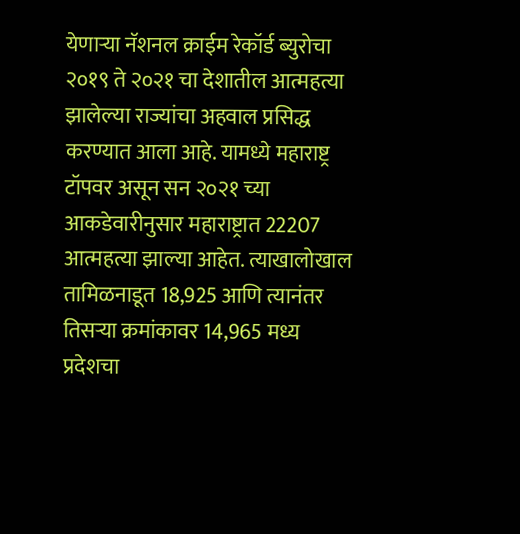येणाऱ्या नॅशनल क्राईम रेकॉर्ड ब्युरोचा २०१९ ते २०२१ चा देशातील आत्महत्या झालेल्या राज्यांचा अहवाल प्रसिद्ध करण्यात आला आहे. यामध्ये महाराष्ट्र टॉपवर असून सन २०२१ च्या आकडेवारीनुसार महाराष्ट्रात 22207 आत्महत्या झाल्या आहेत. त्याखालोखाल तामिळनाडूत 18,925 आणि त्यानंतर तिसऱ्या क्रमांकावर 14,965 मध्य प्रदेशचा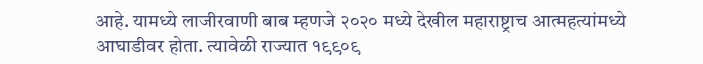आहे. यामध्ये लाजीरवाणी बाब म्हणजे २०२० मध्ये देखील महाराष्ट्राच आत्महत्यांमध्ये आघाडीवर होता. त्यावेळी राज्यात १९९०९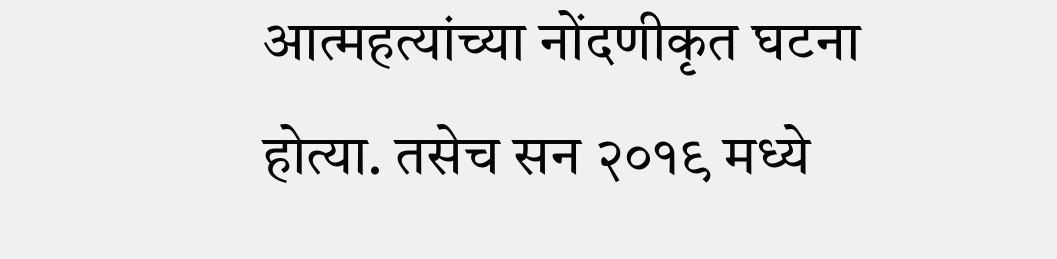आत्महत्यांच्या नोंदणीकृत घटना होत्या. तसेच सन २०१९ मध्ये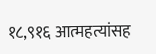१८,९१६ आत्महत्यांसह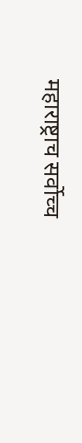महाराष्ट्राच सर्वोच्च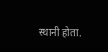स्थानी होता.